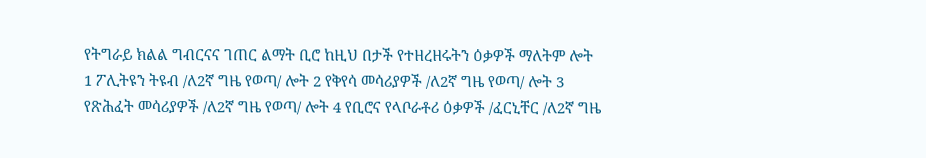የትግራይ ክልል ግብርናና ገጠር ልማት ቢሮ ከዚህ በታች የተዘረዘሩትን ዕቃዎች ማለትም ሎት 1 ፖሊትዩን ትዩብ /ለ2ኛ ግዜ የወጣ/ ሎት 2 የቅየሳ መሳሪያዎች /ለ2ኛ ግዜ የወጣ/ ሎት 3 የጽሕፈት መሳሪያዎች /ለ2ኛ ግዜ የወጣ/ ሎት 4 የቢሮና የላቦራቶሪ ዕቃዎች /ፈርኒቸር /ለ2ኛ ግዜ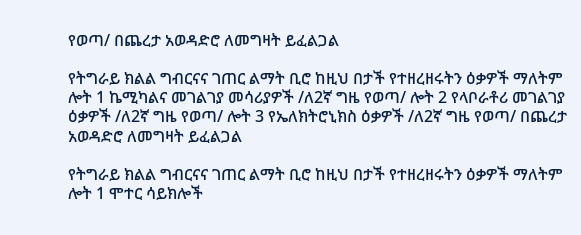የወጣ/ በጨረታ አወዳድሮ ለመግዛት ይፈልጋል

የትግራይ ክልል ግብርናና ገጠር ልማት ቢሮ ከዚህ በታች የተዘረዘሩትን ዕቃዎች ማለትም ሎት 1 ኬሚካልና መገልገያ መሳሪያዎች /ለ2ኛ ግዜ የወጣ/ ሎት 2 የላቦራቶሪ መገልገያ ዕቃዎች /ለ2ኛ ግዜ የወጣ/ ሎት 3 የኤለክትሮኒክስ ዕቃዎች /ለ2ኛ ግዜ የወጣ/ በጨረታ አወዳድሮ ለመግዛት ይፈልጋል

የትግራይ ክልል ግብርናና ገጠር ልማት ቢሮ ከዚህ በታች የተዘረዘሩትን ዕቃዎች ማለትም ሎት 1 ሞተር ሳይክሎች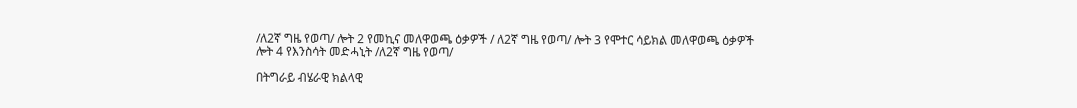/ለ2ኛ ግዜ የወጣ/ ሎት 2 የመኪና መለዋወጫ ዕቃዎች / ለ2ኛ ግዜ የወጣ/ ሎት 3 የሞተር ሳይክል መለዋወጫ ዕቃዎች ሎት 4 የእንስሳት መድሓኒት /ለ2ኛ ግዜ የወጣ/

በትግራይ ብሄራዊ ክልላዊ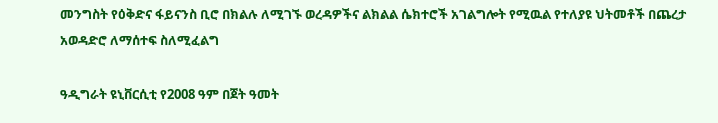መንግስት የዕቅድና ፋይናንስ ቢሮ በክልሉ ለሚገኙ ወረዳዎችና ልክልል ሴክተሮች አገልግሎት የሚዉል የተለያዩ ህትመቶች በጨረታ አወዳድሮ ለማሰተፍ ስለሚፈልግ

ዓዲግራት ዩኒቨርሲቲ የ2008 ዓም በጀት ዓመት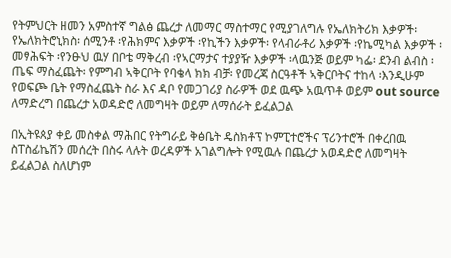የትምህርት ዘመን አምስተኛ ግልፅ ጨረታ ለመማር ማስተማር የሚያገለግሉ የኤለክትሪክ እቃዎች፡ የኤለክትሮኒክስ፡ ሰሚንቶ ፡የሕክምና እቃዎች ፡የኪችን እቃዎች፡ የላብራቶሪ እቃዎች ፡የኬሚካል እቃዎች ፡መፃሕፍት ፡የንፁህ ዉሃ በቦቴ ማቅረብ ፡የኣርማታና ተያያዥ እቃዎች ፡ላዉንጅ ወይም ካፌ፡ ደንብ ልብስ ፡ጤፍ ማስፈጨት፡ የምግብ ኣቅርቦት የባቄላ ክክ ብቻ፡ የመረጃ ስርዓቶች ኣቅርቦትና ተከላ ፡እንዲሁም የወፍጮ ቤት የማስፈጨት ስራ እና ዳቦ የመጋገሪያ ስራዎች ወደ ዉጭ አዉጥቶ ወይም out source ለማድረግ በጨረታ አወዳድሮ ለመግዛት ወይም ለማሰራት ይፈልጋል

በኢትዩጰያ ቀይ መስቀል ማሕበር የትግራይ ቅፅቤት ዴስክቶፕ ኮምፒተሮችና ፕሪንተሮች በቀረበዉ ስፐስፊኬሽን መሰረት በስሩ ላሉት ወረዳዎች አገልግሎት የሚዉሉ በጨረታ አወዳድሮ ለመግዛት ይፈልጋል ስለሆነም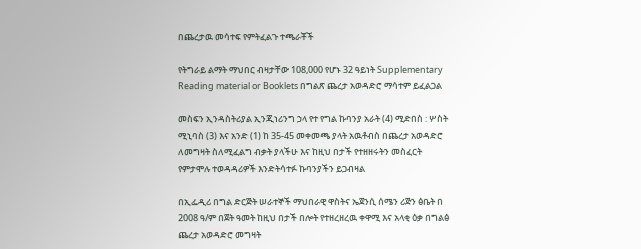በጨረታዉ መሳተፍ የምትፈልጉ ተጫራቾች

የትግራይ ልማት ማህበር ብዛታቸው 108,000 የሆኑ 32 ዓይነት Supplementary Reading material or Booklets በግልጽ ጨረታ አወዳድሮ ማሳተም ይፈልጋል

መስፍን ኢንዳስትሪያል ኢንጂነሪንግ ኃላ የተ የግል ኩባንያ አራት (4) ሚድበስ : ሦስት ሚኒባስ (3) እና አንድ (1) ከ 35-45 መቀመጫ ያላት አዉቶብስ በጨረታ አወዳድሮ ለመግዛት ስለሚፈልግ ብቃት ያላችሁ እና ከዚህ በታች የተዘዘሩትን መስፈርት የምታሞሉ ተወዳዳሪዎች እንድትሳተፉ ኩባንያችን ይጋብዛል

በኢፌዲሪ በግል ድርጅት ሠራተኞች ማህበራዊ ዋስትና ኤጀንሲ ሰሜን ሪጅን ፅቤት በ 2008 ዓ/ም በጀት ዓመት ከዚህ በታች በሎት የተዘረዘረዉ ቀዋሚ እና አላቂ ዕቃ በግልፅ ጨረታ አወዳድሮ መግዛት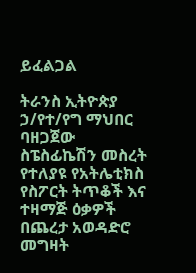ይፈልጋል

ትራንስ ኢትዮጵያ ኃ/የተ/የግ ማህበር ባዘጋጀው ስፔስፊኬሽን መስረት የተለያዩ የአትሌቲክስ የስፖርት ትጥቆች እና ተዛማጅ ዕቃዎች በጨረታ አወዳድሮ መግዛት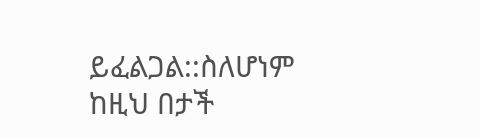ይፈልጋል::ስለሆነም ከዚህ በታች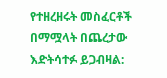የተዘረዘሩት መስፈርቶች በማሟላት በጨረታው እድትሳተፉ ይጋብዛል: